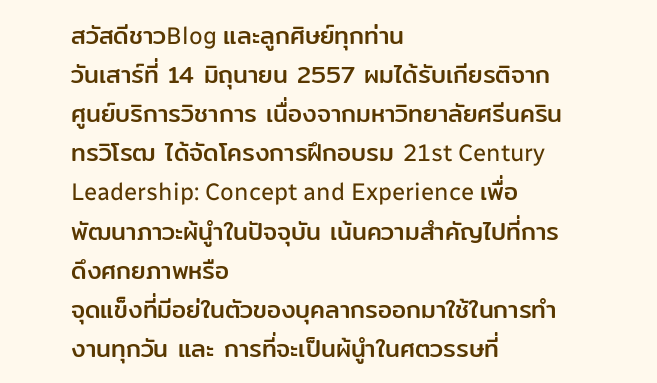สวัสดีชาวBlog และลูกศิษย์ทุกท่าน
วันเสาร์ที่ 14 มิถุนายน 2557 ผมได้รับเกียรติจากศูนย์บริการวิชาการ เนื่องจากมหาวิทยาลัยศรีนครินทรวิโรฒ ได้จัดโครงการฝึกอบรม 21st Century Leadership: Concept and Experience เพื่อพัฒนาภาวะผ้นูำในปัจจุบัน เน้นความสําคัญไปที่การดึงศกยภาพหรือ
จุดแข็งที่มีอย่ในตัวของบุคลากรออกมาใช้ในการทํางานทุกวัน และ การที่จะเป็นผ้นูำในศตวรรษที่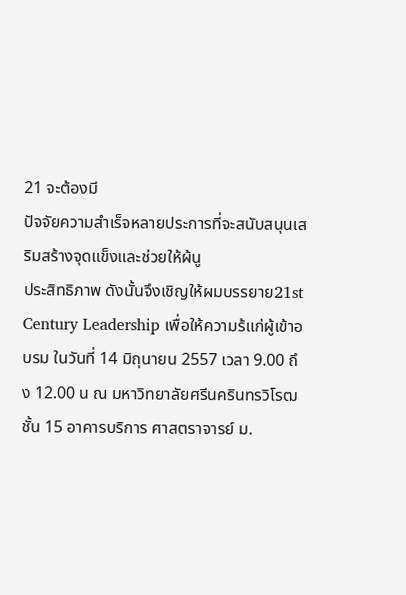21 จะต้องมี
ปัจจัยความสําเร็จหลายประการที่จะสนับสนุนเสริมสร้างจุดแข็งและช่วยให้ผ้นู
ประสิทธิภาพ ดังนั้นจึงเชิญให้ผมบรรยาย21st Century Leadership เพื่อให้ความร้แก่ผู้เข้าอบรม ในวันที่ 14 มิถุนายน 2557 เวลา 9.00 ถึง 12.00 น ณ มหาวิทยาลัยศรีนครินทรวิโรฒชั้น 15 อาคารบริการ ศาสตราจารย์ ม.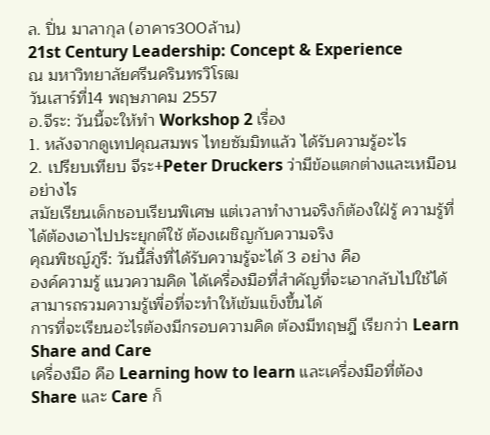ล. ปิ่น มาลากุล (อาคาร300ล้าน)
21st Century Leadership: Concept & Experience
ณ มหาวิทยาลัยศรีนครินทรวิโรฒ
วันเสาร์ที่14 พฤษภาคม 2557
อ.จีระ: วันนี้จะให้ทำ Workshop 2 เรื่อง
1. หลังจากดูเทปคุณสมพร ไทยซัมมิทแล้ว ได้รับความรู้อะไร
2. เปรียบเทียบ จีระ+Peter Druckers ว่ามีข้อแตกต่างและเหมือนอย่างไร
สมัยเรียนเด็กชอบเรียนพิเศษ แต่เวลาทำงานจริงก็ต้องใฝ่รู้ ความรู้ที่ได้ต้องเอาไปประยุกต์ใช้ ต้องเผชิญกับความจริง
คุณพิชญ์ภูรี: วันนี้สิ่งที่ได้รับความรู้จะได้ 3 อย่าง คือ
องค์ความรู้ แนวความคิด ได้เครื่องมือที่สำคัญที่จะเอากลับไปใช้ได้ สามารถรวมความรู้เพื่อที่จะทำให้เข้มแข็งขึ้นได้
การที่จะเรียนอะไรต้องมีกรอบความคิด ต้องมีทฤษฎี เรียกว่า Learn Share and Care
เครื่องมือ คือ Learning how to learn และเครื่องมือที่ต้อง Share และ Care ก็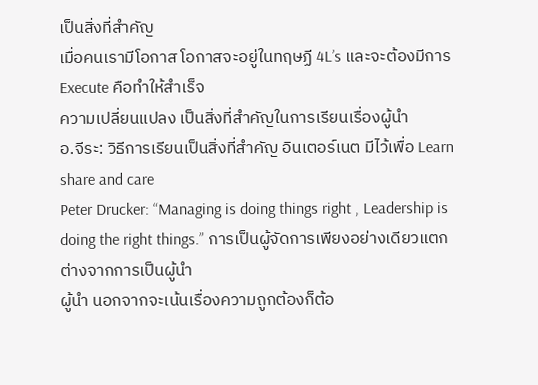เป็นสิ่งที่สำคัญ
เมื่อคนเรามีโอกาส โอกาสจะอยู่ในทฤษฏี 4L’s และจะต้องมีการ Execute คือทำให้สำเร็จ
ความเปลี่ยนแปลง เป็นสิ่งที่สำคัญในการเรียนเรื่องผู้นำ
อ.จีระ: วิธีการเรียนเป็นสิ่งที่สำคัญ อินเตอร์เนต มีไว้เพื่อ Learn share and care
Peter Drucker: “Managing is doing things right , Leadership is doing the right things.” การเป็นผู้จัดการเพียงอย่างเดียวแตกต่างจากการเป็นผู้นำ
ผู้นำ นอกจากจะเน้นเรื่องความถูกต้องก็ต้อ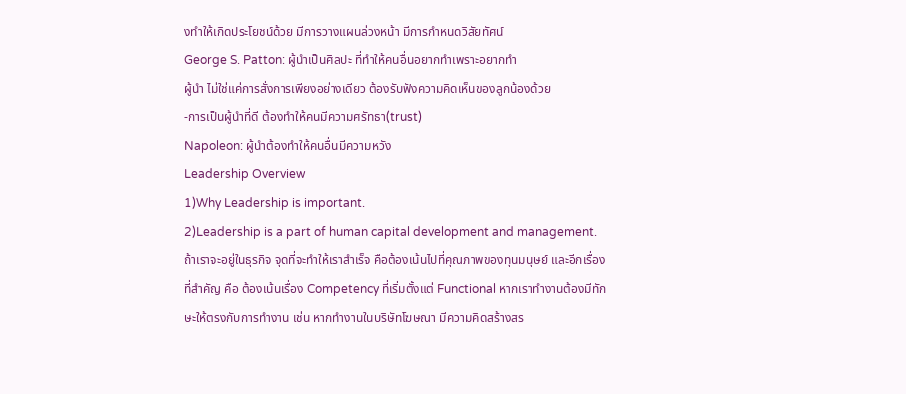งทำให้เกิดประโยชน์ด้วย มีการวางแผนล่วงหน้า มีการกำหนดวิสัยทัศน์
George S. Patton: ผู้นำเป็นศิลปะ ที่ทำให้คนอื่นอยากทำเพราะอยากทำ
ผู้นำ ไม่ใช่แค่การสั่งการเพียงอย่างเดียว ต้องรับฟังความคิดเห็นของลูกน้องด้วย
-การเป็นผู้นำที่ดี ต้องทำให้คนมีความศรัทธา(trust)
Napoleon: ผู้นำต้องทำให้คนอื่นมีความหวัง
Leadership Overview
1)Why Leadership is important.
2)Leadership is a part of human capital development and management.
ถ้าเราจะอยู่ในธุรกิจ จุดที่จะทำให้เราสำเร็จ คือต้องเน้นไปที่คุณภาพของทุนมนุษย์ และอีกเรื่องที่สำคัญ คือ ต้องเน้นเรื่อง Competency ที่เริ่มตั้งแต่ Functional หากเราทำงานต้องมีทักษะให้ตรงกับการทำงาน เช่น หากทำงานในบริษัทโฆษณา มีความคิดสร้างสร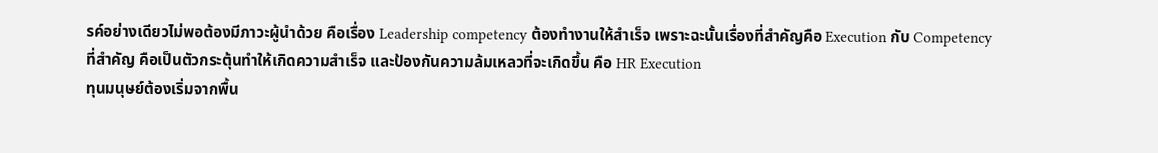รค์อย่างเดียวไม่พอต้องมีภาวะผู้นำด้วย คือเรื่อง Leadership competency ต้องทำงานให้สำเร็จ เพราะฉะนั้นเรื่องที่สำคัญคือ Execution กับ Competency
ที่สำคัญ คือเป็นตัวกระตุ้นทำให้เกิดความสำเร็จ และป้องกันความล้มเหลวที่จะเกิดขึ้น คือ HR Execution
ทุนมนุษย์ต้องเริ่มจากพื้น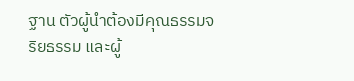ฐาน ตัวผู้นำต้องมีคุณธรรมจริยธรรม และผู้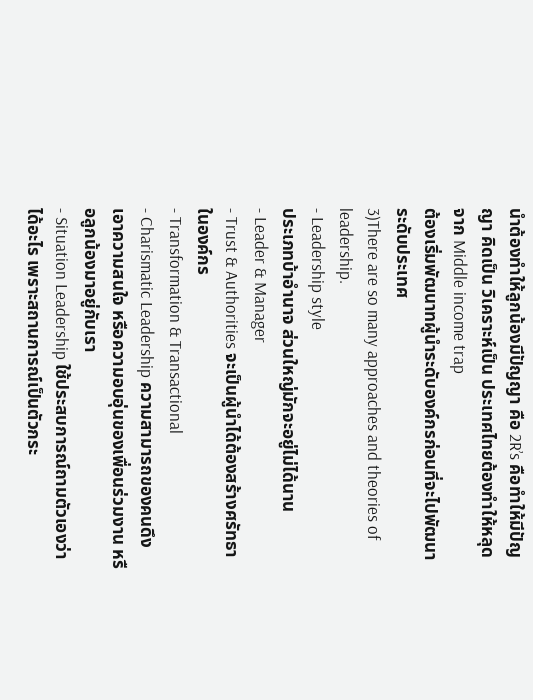นำต้องทำให้ลูกน้องมีปัญญา คือ 2R’s คือทำให้มีปัญญา คิดเป็น วิเคราะห์เป็น ประเทศไทยต้องทำให้หลุดจาก Middle income trap
ต้องเริ่มพัฒนาทผู้นำระดับองค์กรก่อนที่จะไปพัฒนาระดับประเทศ
3)There are so many approaches and theories of leadership.
- Leadership style
ประเภทบ้าอำนาจ ส่วนใหญ่มักจะอยู่ไม่ได้นาน
- Leader & Manager
- Trust & Authorities จะเป็นผู้นำได้ต้องสร้างศรัทธาในองค์กร
- Transformation & Transactional
- Charismatic Leadership ความสามารถของคนดึงเอาความสนใจ หรือความอบอุ่นของเพื่อนร่วมงาน หรือลูกน้องมาอยู่กับเรา
- Situation Leadership ใช้ประสบการณ์ถามตัวเองว่าได้อะไร เพราะสถานการณ์เป็นตัวกระ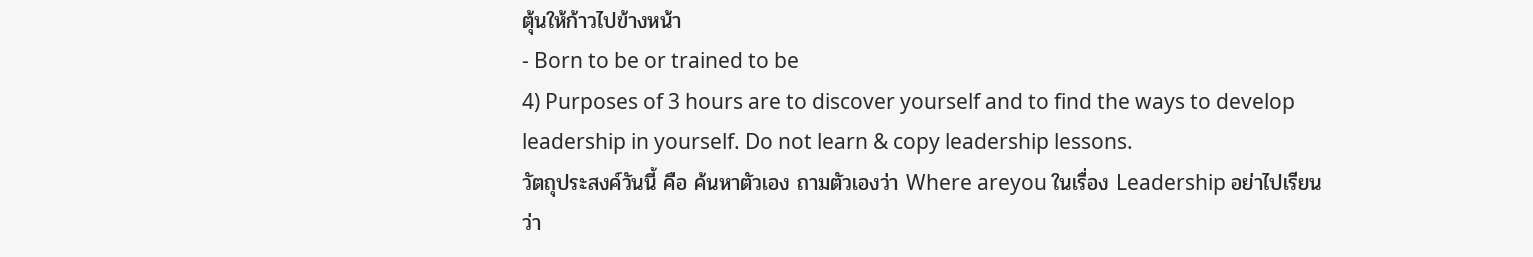ตุ้นให้ก้าวไปข้างหน้า
- Born to be or trained to be
4) Purposes of 3 hours are to discover yourself and to find the ways to develop leadership in yourself. Do not learn & copy leadership lessons.
วัตถุประสงค์วันนี้ คือ ค้นหาตัวเอง ถามตัวเองว่า Where areyou ในเรื่อง Leadership อย่าไปเรียนว่า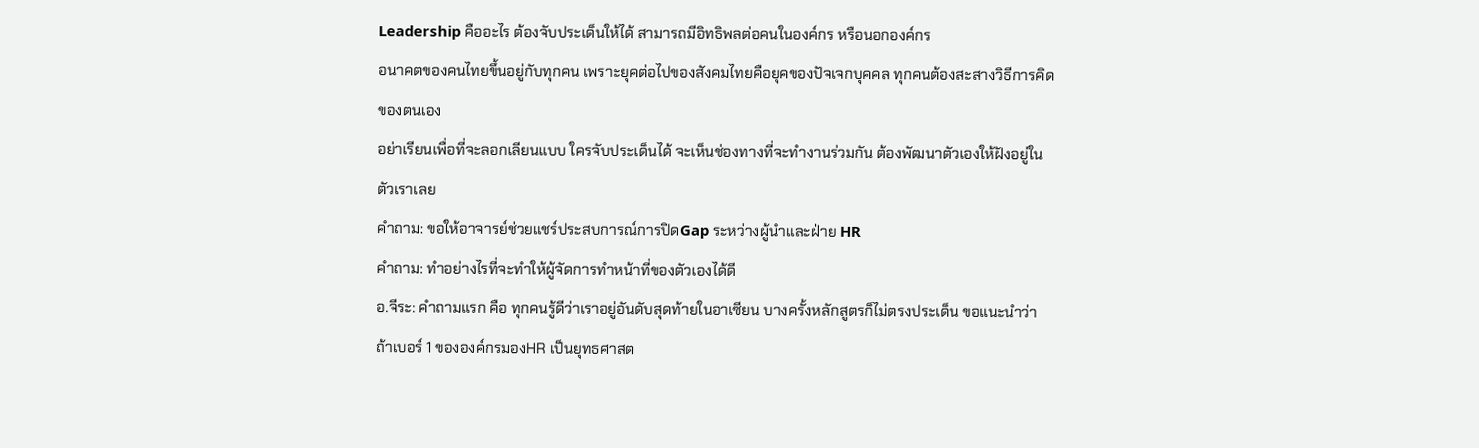Leadership คืออะไร ต้องจับประเด็นให้ได้ สามารถมีอิทธิพลต่อคนในองค์กร หรือนอกองค์กร
อนาคตของคนไทยขึ้นอยู่กับทุกคน เพราะยุคต่อไปของสังคมไทยคือยุคของปัจเจกบุคคล ทุกคนต้องสะสางวิธีการคิดของตนเอง
อย่าเรียนเพื่อที่จะลอกเลียนแบบ ใครจับประเด็นได้ จะเห็นช่องทางที่จะทำงานร่วมกัน ต้องพัฒนาตัวเองให้ฝังอยู่ในตัวเราเลย
คำถาม: ขอให้อาจารย์ช่วยแชร์ประสบการณ์การปิดGap ระหว่างผู้นำและฝ่าย HR
คำถาม: ทำอย่างไรที่จะทำให้ผู้จัดการทำหน้าที่ของตัวเองได้ดี
อ.จีระ: คำถามแรก คือ ทุกคนรู้ดีว่าเราอยู่อันดับสุดท้ายในอาเซียน บางครั้งหลักสูตรก็ไม่ตรงประเด็น ขอแนะนำว่า ถ้าเบอร์ 1 ขององค์กรมองHR เป็นยุทธศาสต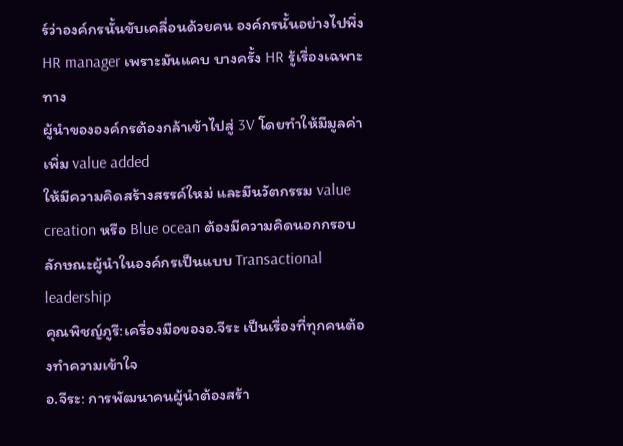ร์ว่าองค์กรนั้นขับเคลื่อนด้วยคน องค์กรนั้นอย่างไปพึ่ง HR manager เพราะมันแคบ บางครั้ง HR รู้เรื่องเฉพาะทาง
ผู้นำขององค์กรต้องกล้าเข้าไปสู่ 3V โดยทำให้มีมูลค่าเพิ่ม value added
ให้มีความคิดสร้างสรรค์ใหม่ และมีนวัตกรรม value creation หรือ Blue ocean ต้องมีความคิดนอกกรอบ
ลักษณะผู้นำในองค์กรเป็นแบบ Transactional leadership
คุณพิชญ์ภูรี:เครื่องมือของอ.จีระ เป็นเรื่องที่ทุกคนต้องทำความเข้าใจ
อ.จีระ: การพัฒนาคนผู้นำต้องสร้า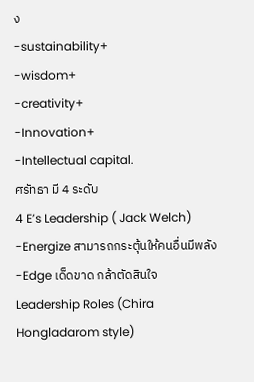ง
-sustainability+
-wisdom+
-creativity+
-Innovation+
-Intellectual capital.
ศรัทธา มี 4 ระดับ
4 E’s Leadership ( Jack Welch)
-Energize สามารถกระตุ้นให้คนอื่นมีพลัง
-Edge เด็ดขาด กล้าตัดสินใจ
Leadership Roles (Chira Hongladarom style)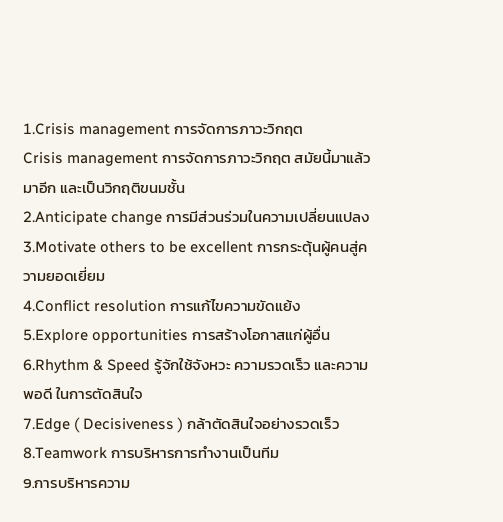1.Crisis management การจัดการภาวะวิกฤต
Crisis management การจัดการภาวะวิกฤต สมัยนี้มาแล้วมาอีก และเป็นวิกฤติขนมชั้น
2.Anticipate change การมีส่วนร่วมในความเปลี่ยนแปลง
3.Motivate others to be excellent การกระตุ้นผู้คนสู่ความยอดเยี่ยม
4.Conflict resolution การแก้ไขความขัดแย้ง
5.Explore opportunities การสร้างโอกาสแก่ผู้อื่น
6.Rhythm & Speed รู้จักใช้จังหวะ ความรวดเร็ว และความพอดี ในการตัดสินใจ
7.Edge ( Decisiveness ) กล้าตัดสินใจอย่างรวดเร็ว
8.Teamwork การบริหารการทำงานเป็นทีม
9.การบริหารความ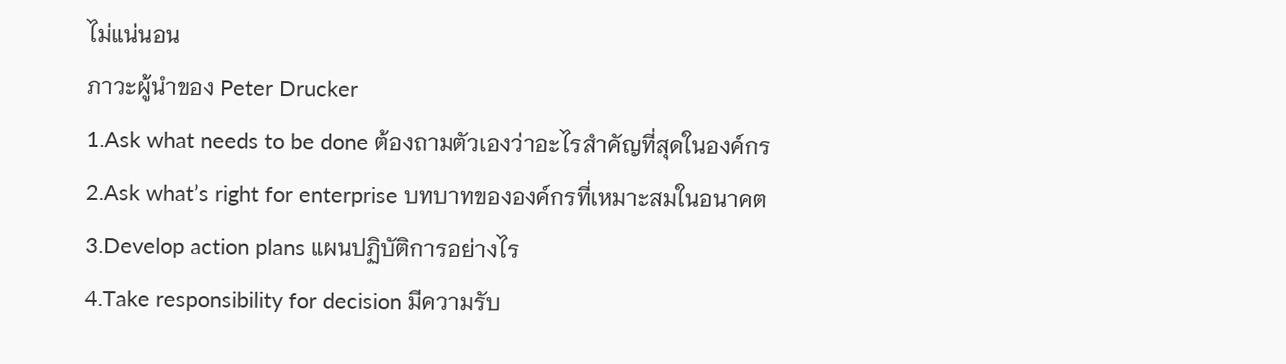ไม่แน่นอน
ภาวะผู้นำของ Peter Drucker
1.Ask what needs to be done ต้องถามตัวเองว่าอะไรสำคัญที่สุดในองค์กร
2.Ask what’s right for enterprise บทบาทขององค์กรที่เหมาะสมในอนาคต
3.Develop action plans แผนปฏิบัติการอย่างไร
4.Take responsibility for decision มีความรับ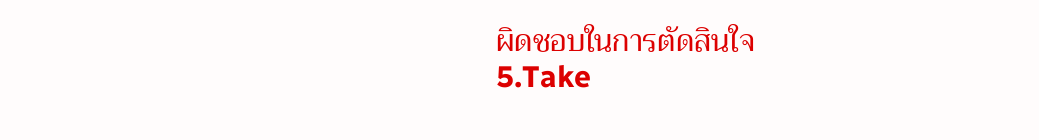ผิดชอบในการตัดสินใจ
5.Take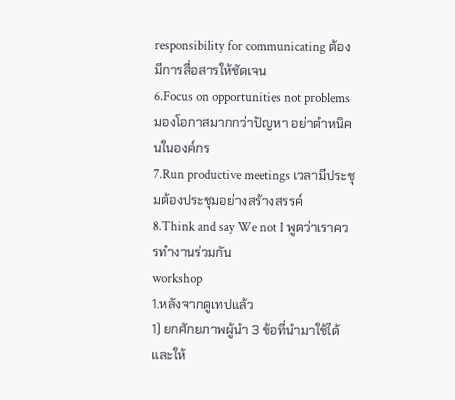responsibility for communicating ต้องมีการสื่อสารให้ชัดเจน
6.Focus on opportunities not problems มองโอกาสมากกว่าปัญหา อย่าตำหนิคนในองค์กร
7.Run productive meetings เวลามีประชุมต้องประชุมอย่างสร้างสรรค์
8.Think and say We not I พูดว่าเราควรทำงานร่วมกัน
workshop
1.หลังจากดูเทปแล้ว
1) ยกศักยภาพผู้นำ 3 ข้อที่นำมาใช้ได้และให้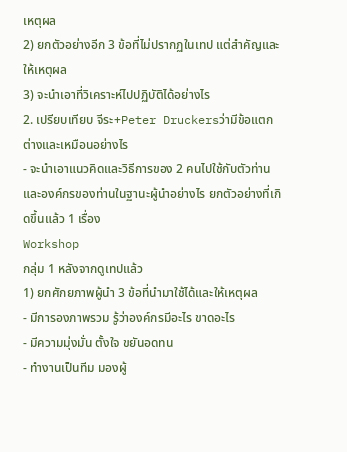เหตุผล
2) ยกตัวอย่างอีก 3 ข้อที่ไม่ปรากฏในเทป แต่สำคัญและให้เหตุผล
3) จะนำเอาที่วิเคราะห์ไปปฏิบัติได้อย่างไร
2. เปรียบเทียบ จีระ+Peter Druckersว่ามีข้อแตกต่างและเหมือนอย่างไร
- จะนำเอาแนวคิดและวิธีการของ 2 คนไปใช้กับตัวท่านและองค์กรของท่านในฐานะผู้นำอย่างไร ยกตัวอย่างที่เกิดขึ้นแล้ว 1 เรื่อง
Workshop
กลุ่ม 1 หลังจากดูเทปแล้ว
1) ยกศักยภาพผู้นำ 3 ข้อที่นำมาใช้ได้และให้เหตุผล
- มีการองภาพรวม รู้ว่าองค์กรมีอะไร ขาดอะไร
- มีความมุ่งมั่น ตั้งใจ ขยันอดทน
- ทำงานเป็นทีม มองผู้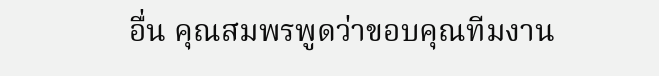อื่น คุณสมพรพูดว่าขอบคุณทีมงาน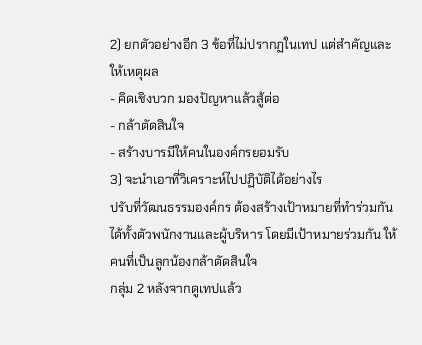2) ยกตัวอย่างอีก 3 ข้อที่ไม่ปรากฏในเทป แต่สำคัญและให้เหตุผล
- คิดเชิงบวก มองปัญหาแล้วสู้ต่อ
- กล้าตัดสินใจ
- สร้างบารมีให้คนในองค์กรยอมรับ
3) จะนำเอาที่วิเคราะห์ไปปฏิบัติได้อย่างไร
ปรับที่วัฒนธรรมองค์กร ต้องสร้างเป้าหมายที่ทำร่วมกันได้ทั้งตัวพนักงานและผู้บริหาร โดยมีเป้าหมายร่วมกัน ให้คนที่เป็นลูกน้องกล้าตัดสินใจ
กลุ่ม 2 หลังจากดูเทปแล้ว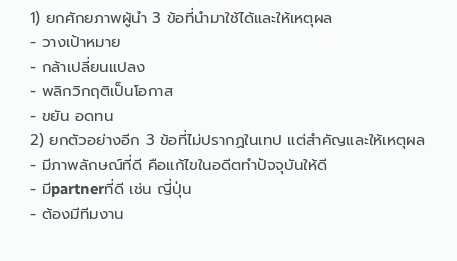1) ยกศักยภาพผู้นำ 3 ข้อที่นำมาใช้ได้และให้เหตุผล
- วางเป้าหมาย
- กล้าเปลี่ยนแปลง
- พลิกวิกฤติเป็นโอกาส
- ขยัน อดทน
2) ยกตัวอย่างอีก 3 ข้อที่ไม่ปรากฏในเทป แต่สำคัญและให้เหตุผล
- มีภาพลักษณ์ที่ดี คือแก้ไขในอดีตทำปัจจุบันให้ดี
- มีpartnerที่ดี เช่น ญี่ปุ่น
- ต้องมีทีมงาน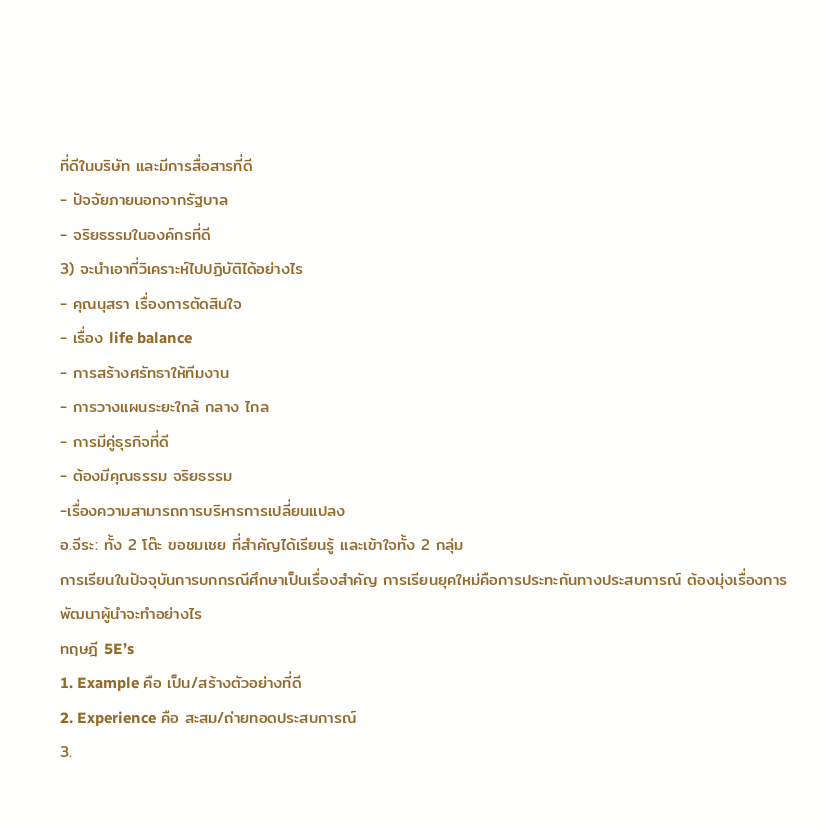ที่ดีในบริษัท และมีการสื่อสารที่ดี
- ปัจจัยภายนอกจากรัฐบาล
- จริยธรรมในองค์กรที่ดี
3) จะนำเอาที่วิเคราะห์ไปปฏิบัติได้อย่างไร
- คุณนุสรา เรื่องการตัดสินใจ
- เรื่อง life balance
- การสร้างศรัทธาให้ทีมงาน
- การวางแผนระยะใกล้ กลาง ไกล
- การมีคู่ธุรกิจที่ดี
- ต้องมีคุณธรรม จริยธรรม
-เรื่องความสามารถการบริหารการเปลี่ยนแปลง
อ.จีระ: ทั้ง 2 โต๊ะ ขอชมเชย ที่สำคัญได้เรียนรู้ และเข้าใจทั้ง 2 กลุ่ม
การเรียนในปัจจุบันการบกกรณีศึกษาเป็นเรื่องสำคัญ การเรียนยุคใหม่คือการประทะกันทางประสบการณ์ ต้องมุ่งเรื่องการพัฒนาผู้นำจะทำอย่างไร
ทฤษฎี 5E’s
1. Example คือ เป็น/สร้างตัวอย่างที่ดี
2. Experience คือ สะสม/ถ่ายทอดประสบการณ์
3.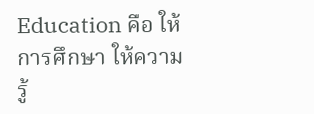Education คือ ให้การศึกษา ให้ความรู้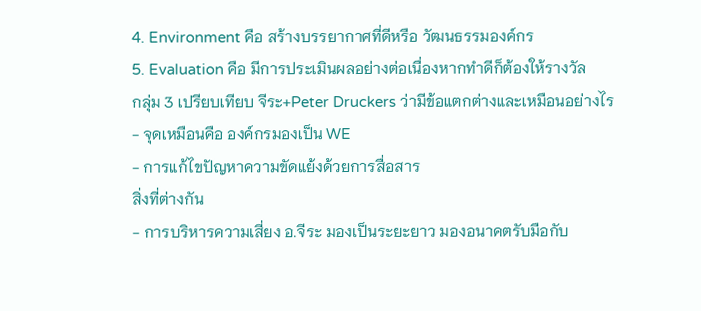4. Environment คือ สร้างบรรยากาศที่ดีหรือ วัฒนธรรมองค์กร
5. Evaluation คือ มีการประเมินผลอย่างต่อเนื่องหากทำดีก็ต้องให้รางวัล
กลุ่ม 3 เปรียบเทียบ จีระ+Peter Druckers ว่ามีข้อแตกต่างและเหมือนอย่างไร
- จุดเหมือนคือ องค์กรมองเป็น WE
- การแก้ไขปัญหาความขัดแย้งด้วยการสื่อสาร
สิ่งที่ต่างกัน
- การบริหารความเสี่ยง อ.จีระ มองเป็นระยะยาว มองอนาคตรับมือกับ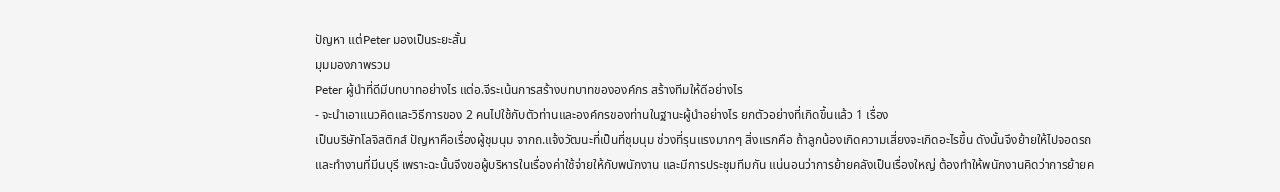ปัญหา แต่Peter มองเป็นระยะสั้น
มุมมองภาพรวม
Peter ผู้นำที่ดีมีบทบาทอย่างไร แต่อ.จีระเน้นการสร้างบทบาทขององค์กร สร้างทีมให้ดีอย่างไร
- จะนำเอาแนวคิดและวิธีการของ 2 คนไปใช้กับตัวท่านและองค์กรของท่านในฐานะผู้นำอย่างไร ยกตัวอย่างที่เกิดขึ้นแล้ว 1 เรื่อง
เป็นบริษัทโลจิสติกส์ ปัญหาคือเรื่องผู้ชุมนุม จากถ.แจ้งวัฒนะที่เป็นที่ชุมนุม ช่วงที่รุนแรงมากๆ สิ่งแรกคือ ถ้าลูกน้องเกิดความเสี่ยงจะเกิดอะไรขึ้น ดังนั้นจึงย้ายให้ไปจอดรถและทำงานที่มีนบุรี เพราะฉะนั้นจึงขอผู้บริหารในเรื่องค่าใช้จ่ายให้กับพนักงาน และมีการประชุมทีมกัน แน่นอนว่าการย้ายคลังเป็นเรื่องใหญ่ ต้องทำให้พนักงานคิดว่าการย้ายค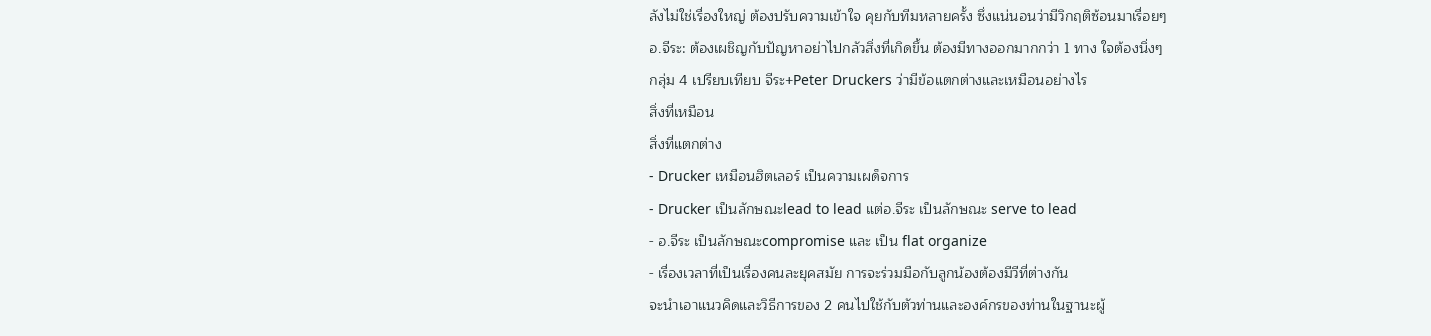ลังไม่ใช่เรื่องใหญ่ ต้องปรับความเข้าใจ คุยกับทีมหลายครั้ง ซึ่งแน่นอนว่ามีวิกฤติซ้อนมาเรื่อยๆ
อ.จีระ: ต้องเผชิญกับปัญหาอย่าไปกลัวสิ่งที่เกิดขึ้น ต้องมีทางออกมากกว่า 1 ทาง ใจต้องนิ่งๆ
กลุ่ม 4 เปรียบเทียบ จีระ+Peter Druckers ว่ามีข้อแตกต่างและเหมือนอย่างไร
สิ่งที่เหมือน
สิ่งที่แตกต่าง
- Drucker เหมือนฮิตเลอร์ เป็นความเผด็จการ
- Drucker เป็นลักษณะlead to lead แต่อ.จีระ เป็นลักษณะ serve to lead
- อ.จีระ เป็นลักษณะcompromise และ เป็น flat organize
- เรื่องเวลาที่เป็นเรื่องคนละยุคสมัย การจะร่วมมือกับลูกน้องต้องมีวีที่ต่างกัน
จะนำเอาแนวคิดและวิธีการของ 2 คนไปใช้กับตัวท่านและองค์กรของท่านในฐานะผู้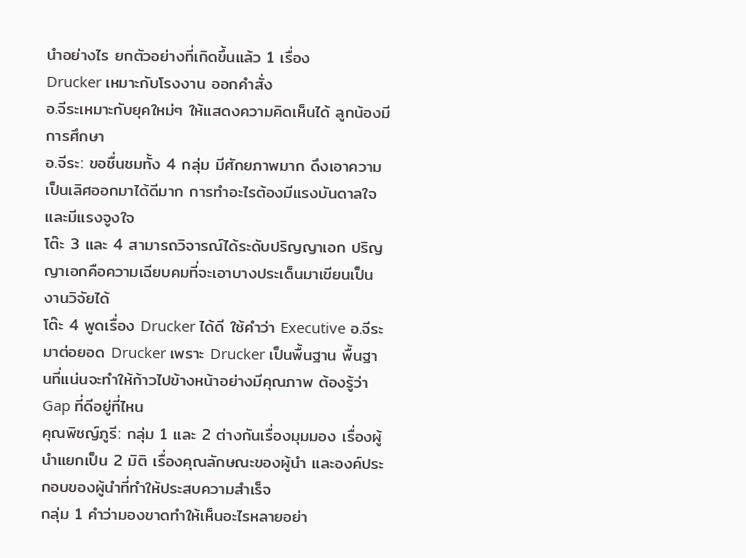นำอย่างไร ยกตัวอย่างที่เกิดขึ้นแล้ว 1 เรื่อง
Drucker เหมาะกับโรงงาน ออกคำสั่ง
อ.จีระเหมาะกับยุคใหม่ๆ ให้แสดงความคิดเห็นได้ ลูกน้องมีการศึกษา
อ.จีระ: ขอชื่นชมทั้ง 4 กลุ่ม มีศักยภาพมาก ดึงเอาความเป็นเลิศออกมาได้ดีมาก การทำอะไรต้องมีแรงบันดาลใจ และมีแรงจูงใจ
โต๊ะ 3 และ 4 สามารถวิจารณ์ได้ระดับปริญญาเอก ปริญญาเอกคือความเฉียบคมที่จะเอาบางประเด็นมาเขียนเป็นงานวิจัยได้
โต๊ะ 4 พูดเรื่อง Drucker ได้ดี ใช้คำว่า Executive อ.จีระ มาต่อยอด Drucker เพราะ Drucker เป็นพื้นฐาน พื้นฐานที่แน่นจะทำให้ก้าวไปข้างหน้าอย่างมีคุณภาพ ต้องรู้ว่า Gap ที่ดีอยู่ที่ไหน
คุณพิชญ์ภูรี: กลุ่ม 1 และ 2 ต่างกันเรื่องมุมมอง เรื่องผู้นำแยกเป็น 2 มิติ เรื่องคุณลักษณะของผู้นำ และองค์ประกอบของผู้นำที่ทำให้ประสบความสำเร็จ
กลุ่ม 1 คำว่ามองขาดทำให้เห็นอะไรหลายอย่า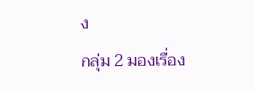ง
กลุ่ม 2 มองเรื่อง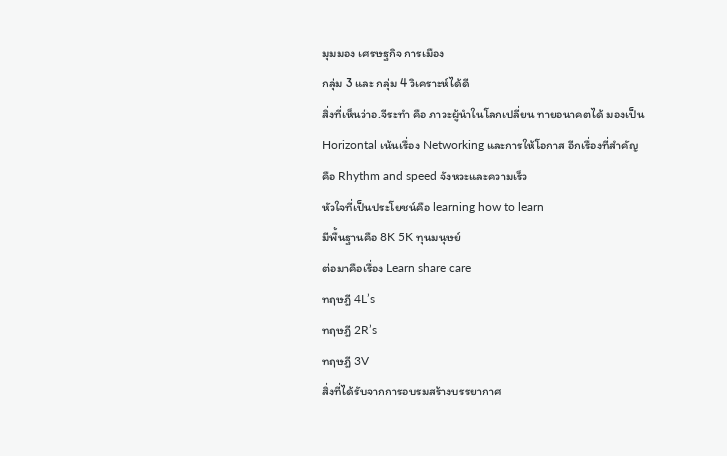มุมมอง เศรษฐกิจ การเมือง
กลุ่ม 3 และ กลุ่ม 4 วิเคราะห์ได้ดี
สิ่งที่เห็นว่าอ.จีระทำ คือ ภาวะผู้นำในโลกเปลี่ยน ทายอนาคตได้ มองเป็น Horizontal เน้นเรื่อง Networking และการให้โอกาส อีกเรื่องที่สำคัญ คือ Rhythm and speed จังหวะและความเร็ว
หัวใจที่เป็นประโยชน์คือ learning how to learn
มีพื้นฐานคือ 8K 5K ทุนมนุษย์
ต่อมาคือเรื่อง Learn share care
ทฤษฎี 4L’s
ทฤษฎี 2R’s
ทฤษฎี 3V
สิ่งที่ได้รับจากการอบรมสร้างบรรยากาศ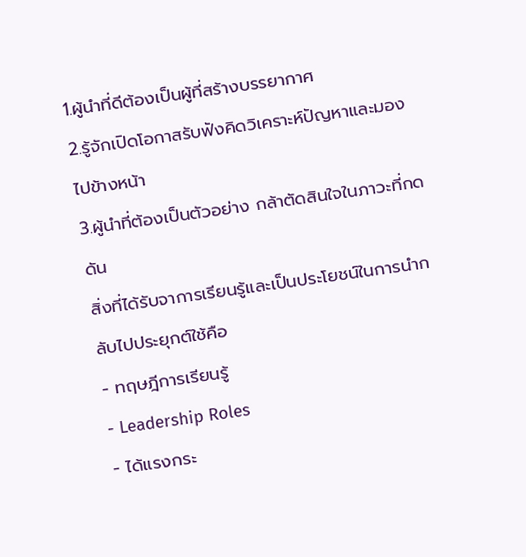1.ผู้นำที่ดีต้องเป็นผู้ที่สร้างบรรยากาศ
2.รู้จักเปิดโอกาสรับฟังคิดวิเคราะห์ปัญหาและมองไปข้างหน้า
3.ผู้นำที่ต้องเป็นตัวอย่าง กล้าตัดสินใจในภาวะที่กดดัน
สิ่งที่ได้รับจาการเรียนรู้และเป็นประโยชน์ในการนำกลับไปประยุกต์ใช้คือ
- ทฤษฎีการเรียนรู้
- Leadership Roles
- ได้แรงกระ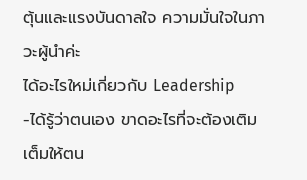ตุ้นและแรงบันดาลใจ ความมั่นใจในภาวะผู้นำค่ะ
ได้อะไรใหม่เกี่ยวกับ Leadership
-ได้รู้ว่าตนเอง ขาดอะไรที่จะต้องเติมเต็มให้ตน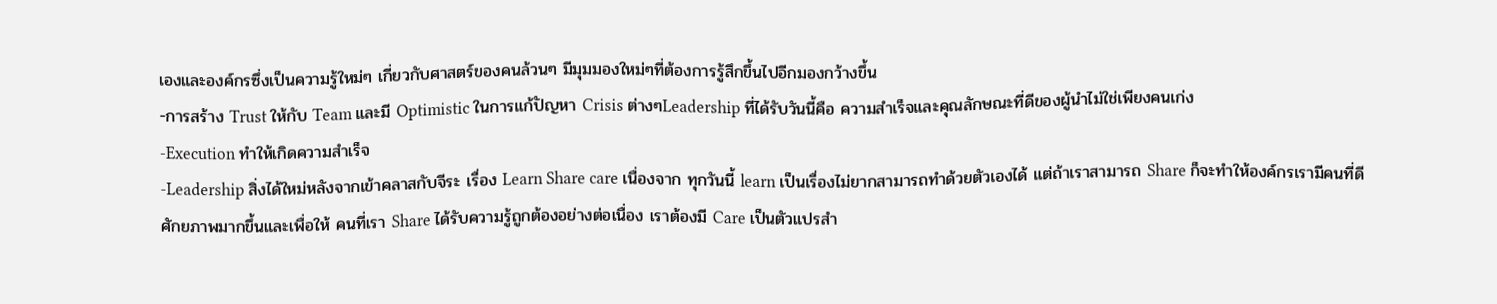เองและองค์กรซึ่งเป็นความรู้ใหม่ๆ เกี่ยวกับศาสตร์ของคนล้วนๆ มีมุมมองใหม่ๆที่ต้องการรู้สึกขึ้นไปอีกมองกว้างขึ้น
-การสร้าง Trust ให้กับ Team และมี Optimistic ในการแก้ปัญหา Crisis ต่างๆLeadership ที่ได้รับวันนี้คือ ความสำเร็จและคุณลักษณะที่ดีของผู้นำไม่ใช่เพียงคนเก่ง
-Execution ทำให้เกิดความสำเร็จ
-Leadership สิ่งได้ใหม่หลังจากเข้าคลาสกับจีระ เรื่อง Learn Share care เนื่องจาก ทุกวันนี้ learn เป็นเรื่องไม่ยากสามารถทำด้วยตัวเองได้ แต่ถ้าเราสามารถ Share ก็จะทำให้องค์กรเรามีคนที่ดีศักยภาพมากขึ้นและเพื่อให้ คนที่เรา Share ได้รับความรู้ถูกต้องอย่างต่อเนื่อง เราต้องมี Care เป็นตัวแปรสำ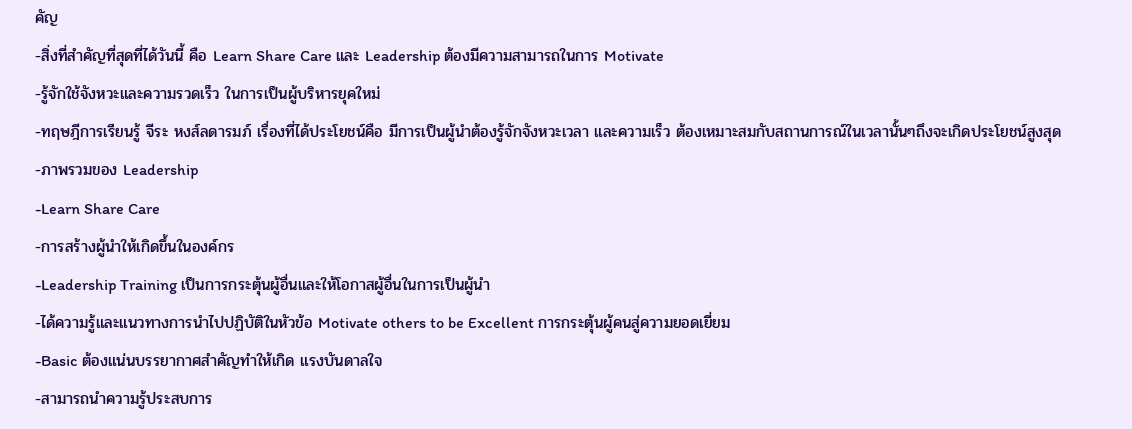คัญ
-สิ่งที่สำคัญที่สุดที่ได้วันนี้ คือ Learn Share Care และ Leadership ต้องมีความสามารถในการ Motivate
-รู้จักใช้จังหวะและความรวดเร็ว ในการเป็นผู้บริหารยุคใหม่
-ทฤษฎีการเรียนรู้ จีระ หงส์ลดารมภ์ เรื่องที่ได้ประโยชน์คือ มีการเป็นผู้นำต้องรู้จักจังหวะเวลา และความเร็ว ต้องเหมาะสมกับสถานการณ์ในเวลานั้นๆถึงจะเกิดประโยชน์สูงสุด
-ภาพรวมของ Leadership
-Learn Share Care
-การสร้างผู้นำให้เกิดขึ้นในองค์กร
-Leadership Training เป็นการกระตุ้นผู้อื่นและให้โอกาสผู้อื่นในการเป็นผู้นำ
-ได้ความรู้และแนวทางการนำไปปฏิบัติในหัวข้อ Motivate others to be Excellent การกระตุ้นผู้คนสู่ความยอดเยี่ยม
-Basic ต้องแน่นบรรยากาศสำคัญทำให้เกิด แรงบันดาลใจ
-สามารถนำความรู้ประสบการ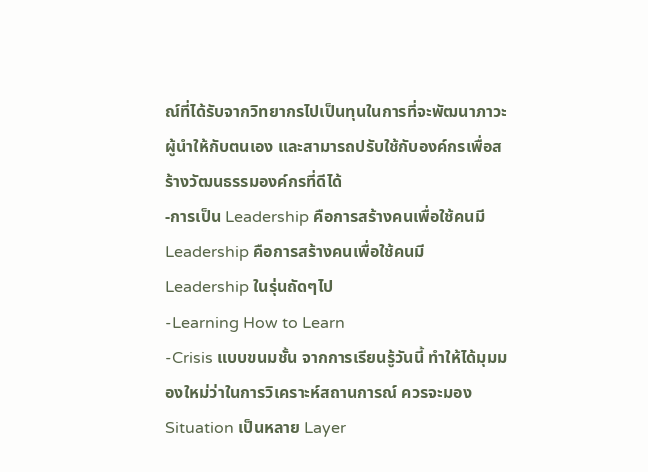ณ์ที่ได้รับจากวิทยากรไปเป็นทุนในการที่จะพัฒนาภาวะผู้นำให้กับตนเอง และสามารถปรับใช้กับองค์กรเพื่อสร้างวัฒนธรรมองค์กรที่ดีได้
-การเป็น Leadership คือการสร้างคนเพื่อใช้คนมี Leadership คือการสร้างคนเพื่อใช้คนมี Leadership ในรุ่นถัดๆไป
-Learning How to Learn
-Crisis แบบขนมชั้น จากการเรียนรู้วันนี้ ทำให้ได้มุมมองใหม่ว่าในการวิเคราะห์สถานการณ์ ควรจะมอง Situation เป็นหลาย Layer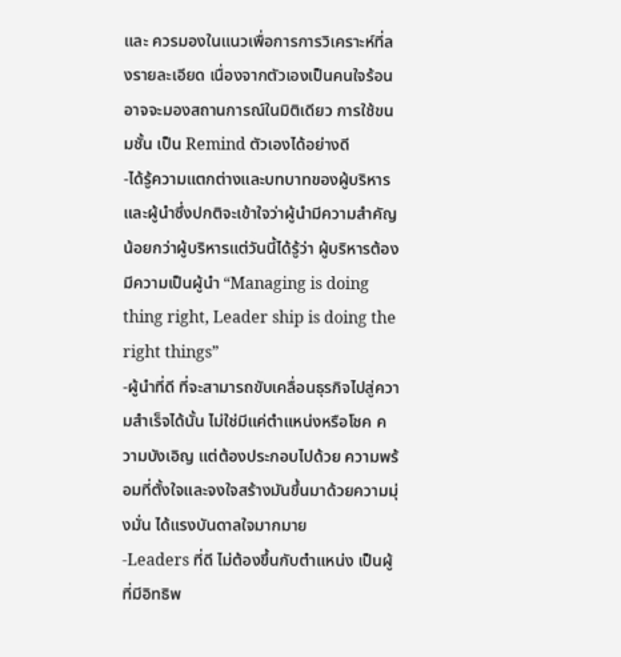และ ควรมองในแนวเพื่อการการวิเคราะห์ที่ลงรายละเอียด เนื่องจากตัวเองเป็นคนใจร้อนอาจจะมองสถานการณ์ในมิติเดียว การใช้ขนมชั้น เป็น Remind ตัวเองได้อย่างดี
-ได้รู้ความแตกต่างและบทบาทของผู้บริหารและผู้นำซึ่งปกติจะเข้าใจว่าผู้นำมีความสำคัญน้อยกว่าผู้บริหารแต่วันนี้ได้รู้ว่า ผู้บริหารต้องมีความเป็นผู้นำ “Managing is doing thing right, Leader ship is doing the right things”
-ผู้นำที่ดี ที่จะสามารถขับเคลื่อนธุรกิจไปสู่ความสำเร็จได้นั้น ไม่ใช่มีแค่ตำแหน่งหรือโชค ความบังเอิญ แต่ต้องประกอบไปด้วย ความพร้อมที่ตั้งใจและจงใจสร้างมันขึ้นมาด้วยความมุ่งมั่น ได้แรงบันดาลใจมากมาย
-Leaders ที่ดี ไม่ต้องขึ้นกับตำแหน่ง เป็นผู้ที่มีอิทธิพ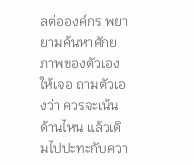ลต่อองค์กร พยายามค้นหาศักยภาพของตัวเองให้เจอ ถามตัวเองว่า ควรจะเน้นด้านไหน แล้วเดิมไปปะทะกับควา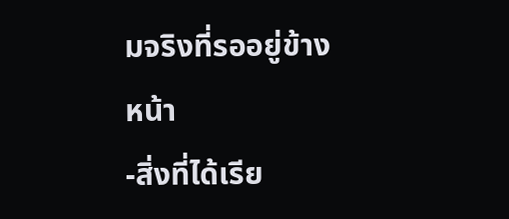มจริงที่รออยู่ข้างหน้า
-สิ่งที่ได้เรีย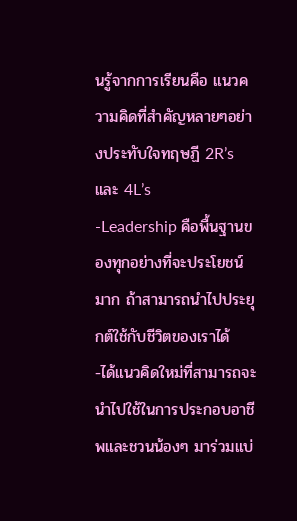นรู้จากการเรียนคือ แนวความคิดที่สำคัญหลายๆอย่างประทับใจทฤษฏี 2R’s และ 4L’s
-Leadership คือพื้นฐานของทุกอย่างที่จะประโยชน์มาก ถ้าสามารถนำไปประยุกต์ใช้กับชีวิตของเราได้
-ได้แนวคิดใหม่ที่สามารถจะนำไปใช้ในการประกอบอาชีพและชวนน้องๆ มาร่วมแบ่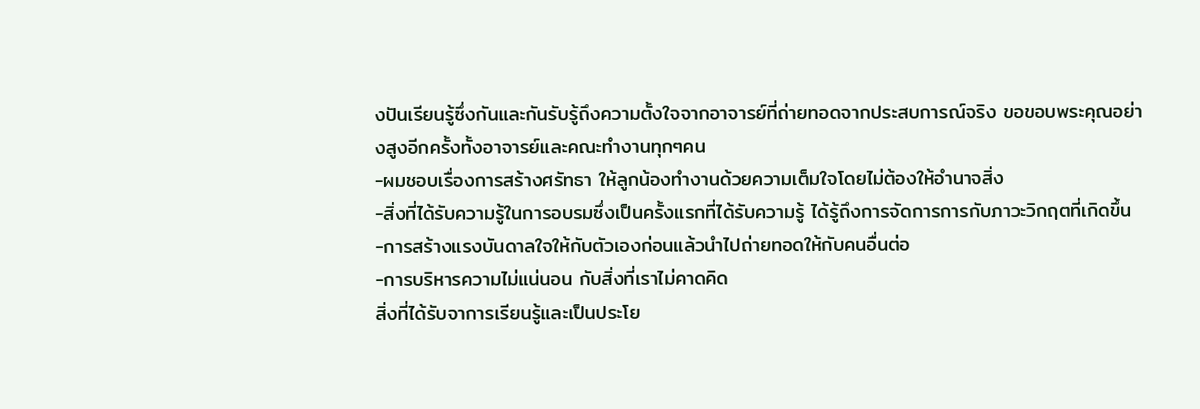งปันเรียนรู้ซึ่งกันและกันรับรู้ถึงความตั้งใจจากอาจารย์ที่ถ่ายทอดจากประสบการณ์จริง ขอขอบพระคุณอย่างสูงอีกครั้งทั้งอาจารย์และคณะทำงานทุกๆคน
-ผมชอบเรื่องการสร้างศรัทธา ให้ลูกน้องทำงานด้วยความเต็มใจโดยไม่ต้องให้อำนาจสิ่ง
-สิ่งที่ได้รับความรู้ในการอบรมซึ่งเป็นครั้งแรกที่ได้รับความรู้ ได้รู้ถึงการจัดการการกับภาวะวิกฤตที่เกิดขึ้น
-การสร้างแรงบันดาลใจให้กับตัวเองก่อนแล้วนำไปถ่ายทอดให้กับคนอื่นต่อ
-การบริหารความไม่แน่นอน กับสิ่งที่เราไม่คาดคิด
สิ่งที่ได้รับจาการเรียนรู้และเป็นประโย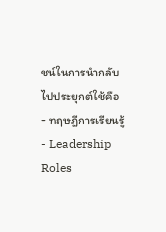ชน์ในการนำกลับไปประยุกต์ใช้คือ
- ทฤษฎีการเรียนรู้
- Leadership Roles